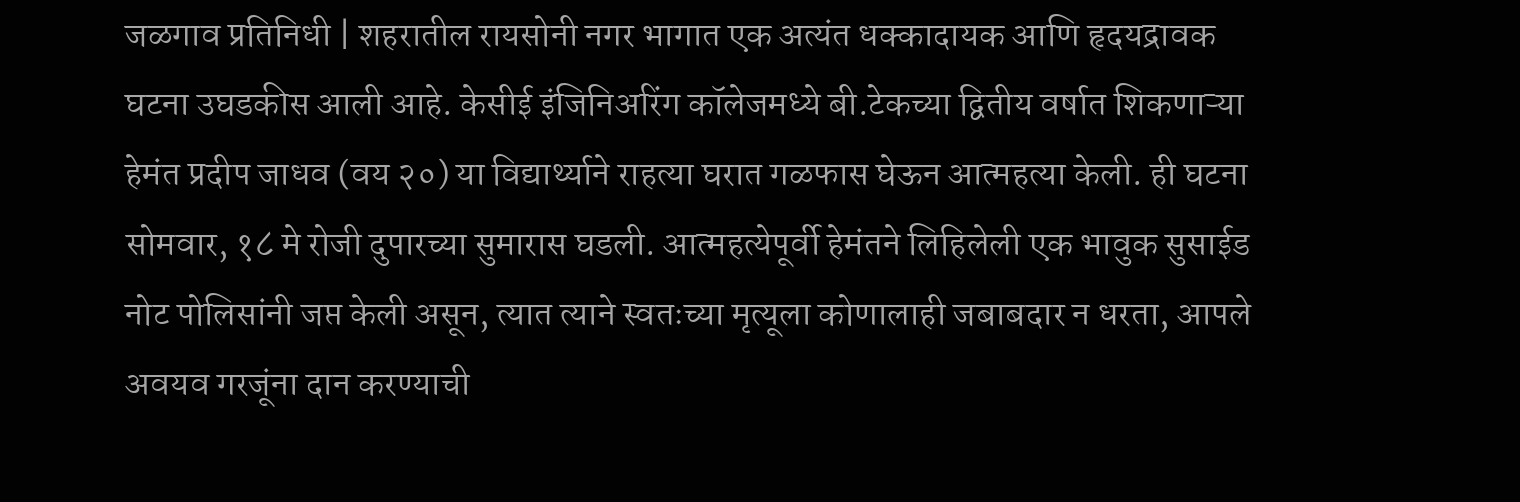जळगाव प्रतिनिधी | शहरातील रायसोनी नगर भागात एक अत्यंत धक्कादायक आणि हृदयद्रावक घटना उघडकीस आली आहे. केसीई इंजिनिअरिंग कॉलेजमध्ये बी.टेकच्या द्वितीय वर्षात शिकणाऱ्या हेमंत प्रदीप जाधव (वय २०) या विद्यार्थ्याने राहत्या घरात गळफास घेऊन आत्महत्या केली. ही घटना सोमवार, १८ मे रोजी दुपारच्या सुमारास घडली. आत्महत्येपूर्वी हेमंतने लिहिलेली एक भावुक सुसाईड नोट पोलिसांनी जप्त केली असून, त्यात त्याने स्वतःच्या मृत्यूला कोणालाही जबाबदार न धरता, आपले अवयव गरजूंना दान करण्याची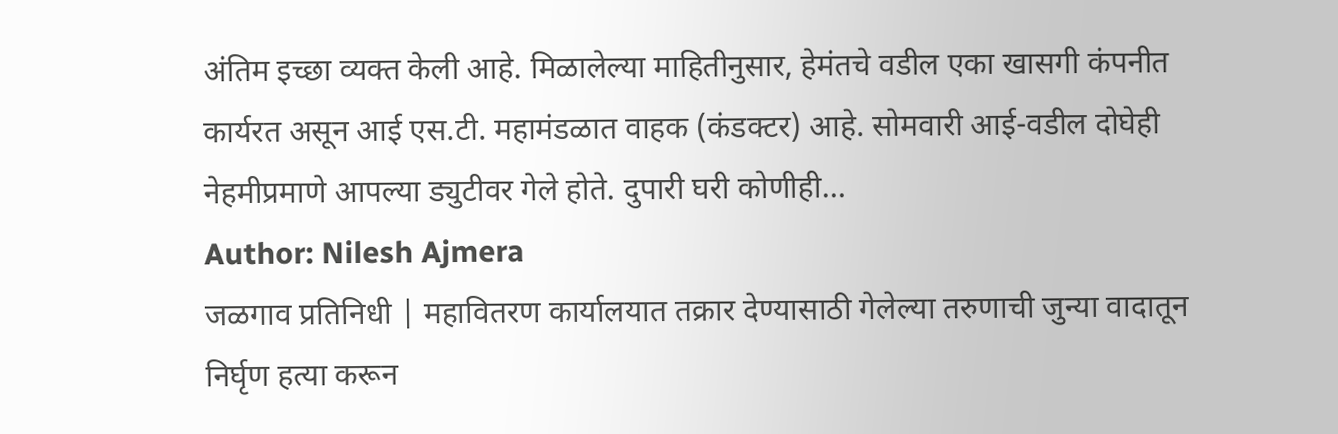अंतिम इच्छा व्यक्त केली आहे. मिळालेल्या माहितीनुसार, हेमंतचे वडील एका खासगी कंपनीत कार्यरत असून आई एस.टी. महामंडळात वाहक (कंडक्टर) आहे. सोमवारी आई-वडील दोघेही नेहमीप्रमाणे आपल्या ड्युटीवर गेले होते. दुपारी घरी कोणीही…
Author: Nilesh Ajmera
जळगाव प्रतिनिधी | महावितरण कार्यालयात तक्रार देण्यासाठी गेलेल्या तरुणाची जुन्या वादातून निर्घृण हत्या करून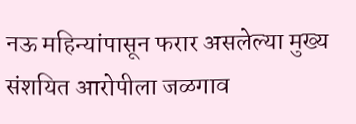नऊ महिन्यांपासून फरार असलेल्या मुख्य संशयित आरोपीला जळगाव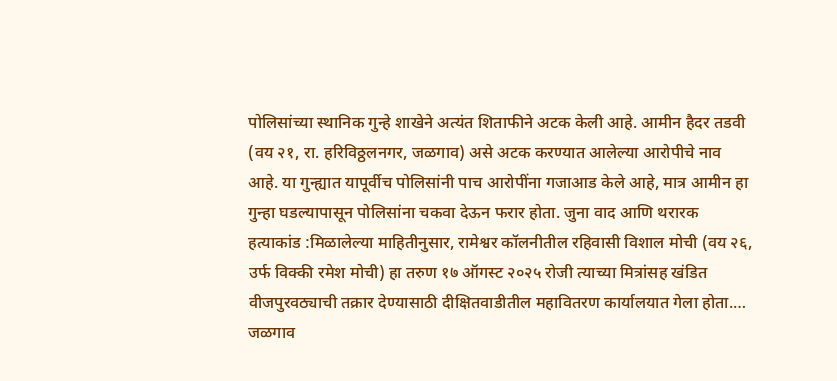पोलिसांच्या स्थानिक गुन्हे शाखेने अत्यंत शिताफीने अटक केली आहे. आमीन हैदर तडवी (वय २१, रा. हरिविठ्ठलनगर, जळगाव) असे अटक करण्यात आलेल्या आरोपीचे नाव आहे. या गुन्ह्यात यापूर्वीच पोलिसांनी पाच आरोपींना गजाआड केले आहे, मात्र आमीन हा गुन्हा घडल्यापासून पोलिसांना चकवा देऊन फरार होता. जुना वाद आणि थरारक हत्याकांड :मिळालेल्या माहितीनुसार, रामेश्वर कॉलनीतील रहिवासी विशाल मोची (वय २६, उर्फ विक्की रमेश मोची) हा तरुण १७ ऑगस्ट २०२५ रोजी त्याच्या मित्रांसह खंडित वीजपुरवठ्याची तक्रार देण्यासाठी दीक्षितवाडीतील महावितरण कार्यालयात गेला होता.…
जळगाव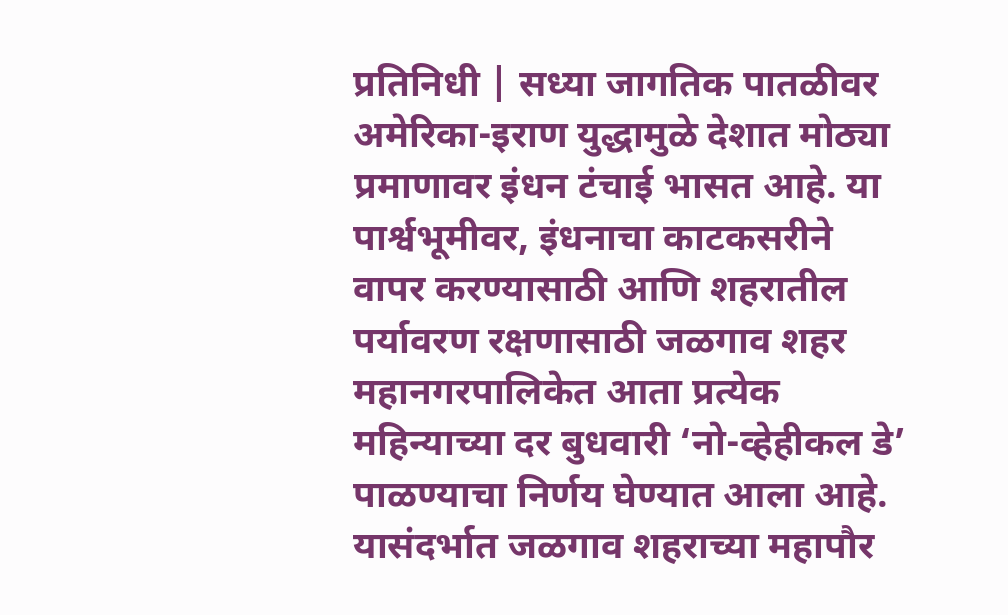प्रतिनिधी | सध्या जागतिक पातळीवर अमेरिका-इराण युद्धामुळे देशात मोठ्या प्रमाणावर इंधन टंचाई भासत आहे. या पार्श्वभूमीवर, इंधनाचा काटकसरीने वापर करण्यासाठी आणि शहरातील पर्यावरण रक्षणासाठी जळगाव शहर महानगरपालिकेत आता प्रत्येक महिन्याच्या दर बुधवारी ‘नो-व्हेहीकल डे’ पाळण्याचा निर्णय घेण्यात आला आहे. यासंदर्भात जळगाव शहराच्या महापौर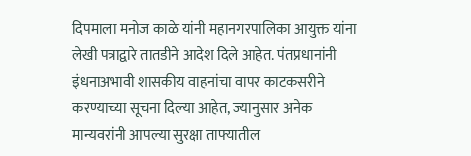दिपमाला मनोज काळे यांनी महानगरपालिका आयुक्त यांना लेखी पत्राद्वारे तातडीने आदेश दिले आहेत. पंतप्रधानांनी इंधनाअभावी शासकीय वाहनांचा वापर काटकसरीने करण्याच्या सूचना दिल्या आहेत, ज्यानुसार अनेक मान्यवरांनी आपल्या सुरक्षा ताफ्यातील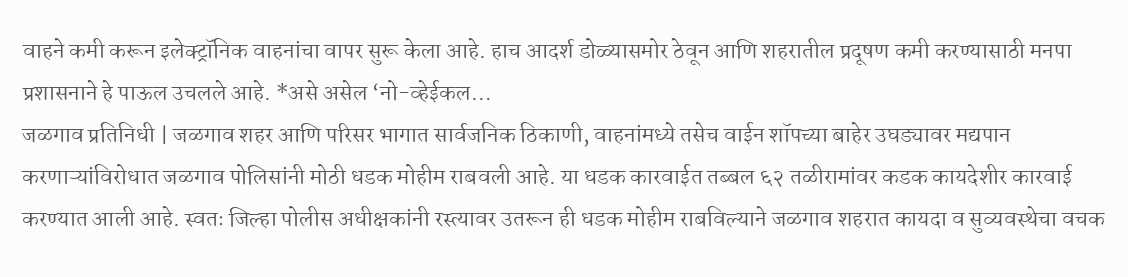वाहने कमी करून इलेक्ट्रॉनिक वाहनांचा वापर सुरू केला आहे. हाच आदर्श डोळ्यासमोर ठेवून आणि शहरातील प्रदूषण कमी करण्यासाठी मनपा प्रशासनाने हे पाऊल उचलले आहे. *असे असेल ‘नो-व्हेईकल…
जळगाव प्रतिनिधी | जळगाव शहर आणि परिसर भागात सार्वजनिक ठिकाणी, वाहनांमध्ये तसेच वाईन शॉपच्या बाहेर उघड्यावर मद्यपान करणाऱ्यांविरोधात जळगाव पोलिसांनी मोठी धडक मोहीम राबवली आहे. या धडक कारवाईत तब्बल ६२ तळीरामांवर कडक कायदेशीर कारवाई करण्यात आली आहे. स्वतः जिल्हा पोलीस अधीक्षकांनी रस्त्यावर उतरून ही धडक मोहीम राबविल्याने जळगाव शहरात कायदा व सुव्यवस्थेचा वचक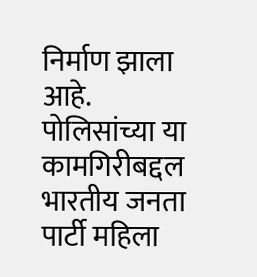निर्माण झाला आहे. पोलिसांच्या या कामगिरीबद्दल भारतीय जनता पार्टी महिला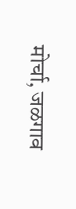मोर्चा, जळगाव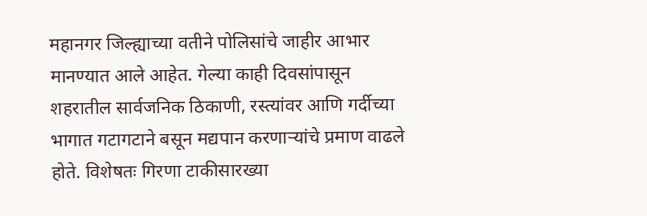महानगर जिल्ह्याच्या वतीने पोलिसांचे जाहीर आभार मानण्यात आले आहेत. गेल्या काही दिवसांपासून शहरातील सार्वजनिक ठिकाणी, रस्त्यांवर आणि गर्दीच्या भागात गटागटाने बसून मद्यपान करणाऱ्यांचे प्रमाण वाढले होते. विशेषतः गिरणा टाकीसारख्या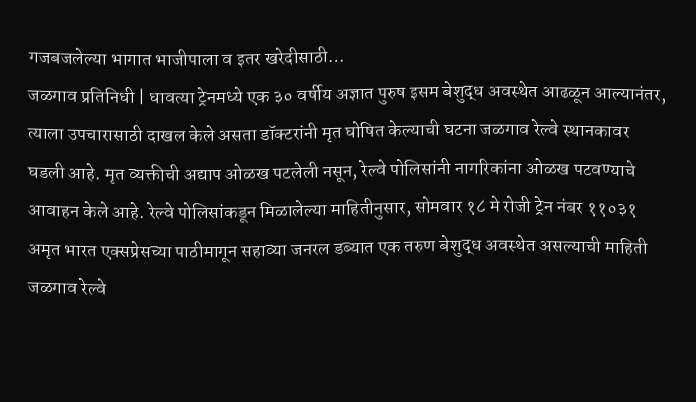गजबजलेल्या भागात भाजीपाला व इतर खरेदीसाठी…
जळगाव प्रतिनिधी | धावत्या ट्रेनमध्ये एक ३० वर्षीय अज्ञात पुरुष इसम बेशुद्ध अवस्थेत आढळून आल्यानंतर, त्याला उपचारासाठी दाखल केले असता डॉक्टरांनी मृत घोषित केल्याची घटना जळगाव रेल्वे स्थानकावर घडली आहे. मृत व्यक्तीची अद्याप ओळख पटलेली नसून, रेल्वे पोलिसांनी नागरिकांना ओळख पटवण्याचे आवाहन केले आहे. रेल्वे पोलिसांकडून मिळालेल्या माहितीनुसार, सोमवार १८ मे रोजी ट्रेन नंबर ११०३१ अमृत भारत एक्सप्रेसच्या पाठीमागून सहाव्या जनरल डब्यात एक तरुण बेशुद्ध अवस्थेत असल्याची माहिती जळगाव रेल्वे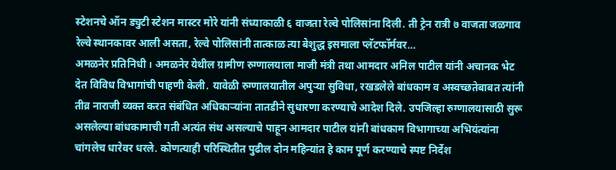स्टेशनचे ऑन ड्युटी स्टेशन मास्टर मोरे यांनी संध्याकाळी ६ वाजता रेल्वे पोलिसांना दिली. ती ट्रेन रात्री ७ वाजता जळगाव रेल्वे स्थानकावर आली असता, रेल्वे पोलिसांनी तात्काळ त्या बेशुद्ध इसमाला प्लॅटफॉर्मवर…
अमळनेर प्रतिनिधी । अमळनेर येथील ग्रामीण रुग्णालयाला माजी मंत्री तथा आमदार अनिल पाटील यांनी अचानक भेट देत विविध विभागांची पाहणी केली. यावेळी रुग्णालयातील अपुऱ्या सुविधा, रखडलेले बांधकाम व अस्वच्छतेबाबत त्यांनी तीव्र नाराजी व्यक्त करत संबंधित अधिकाऱ्यांना तातडीने सुधारणा करण्याचे आदेश दिले. उपजिल्हा रुग्णालयासाठी सुरू असलेल्या बांधकामाची गती अत्यंत संथ असल्याचे पाहून आमदार पाटील यांनी बांधकाम विभागाच्या अभियंत्यांना चांगलेच धारेवर धरले. कोणत्याही परिस्थितीत पुढील दोन महिन्यांत हे काम पूर्ण करण्याचे स्पष्ट निर्देश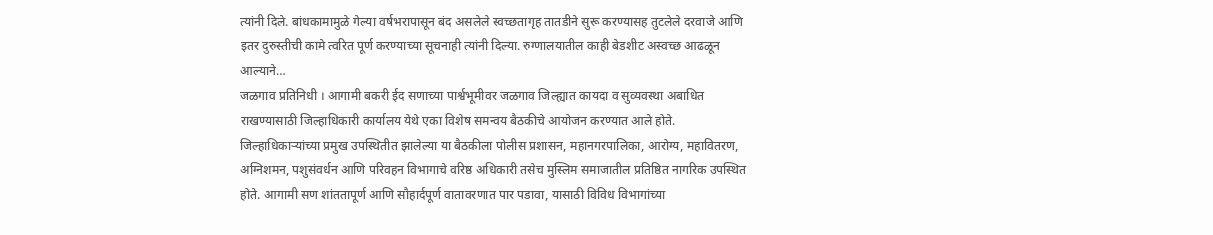त्यांनी दिले. बांधकामामुळे गेल्या वर्षभरापासून बंद असलेले स्वच्छतागृह तातडीने सुरू करण्यासह तुटलेले दरवाजे आणि इतर दुरुस्तीची कामे त्वरित पूर्ण करण्याच्या सूचनाही त्यांनी दिल्या. रुग्णालयातील काही बेडशीट अस्वच्छ आढळून आल्याने…
जळगाव प्रतिनिधी । आगामी बकरी ईद सणाच्या पार्श्वभूमीवर जळगाव जिल्ह्यात कायदा व सुव्यवस्था अबाधित राखण्यासाठी जिल्हाधिकारी कार्यालय येथे एका विशेष समन्वय बैठकीचे आयोजन करण्यात आले होते. जिल्हाधिकाऱ्यांच्या प्रमुख उपस्थितीत झालेल्या या बैठकीला पोलीस प्रशासन, महानगरपालिका, आरोग्य, महावितरण, अग्निशमन, पशुसंवर्धन आणि परिवहन विभागाचे वरिष्ठ अधिकारी तसेच मुस्लिम समाजातील प्रतिष्ठित नागरिक उपस्थित होते. आगामी सण शांततापूर्ण आणि सौहार्दपूर्ण वातावरणात पार पडावा, यासाठी विविध विभागांच्या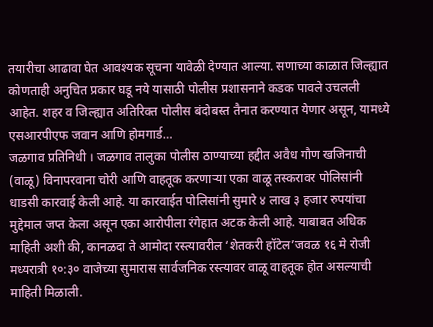तयारीचा आढावा घेत आवश्यक सूचना यावेळी देण्यात आल्या. सणाच्या काळात जिल्ह्यात कोणताही अनुचित प्रकार घडू नये यासाठी पोलीस प्रशासनाने कडक पावले उचलली आहेत. शहर व जिल्ह्यात अतिरिक्त पोलीस बंदोबस्त तैनात करण्यात येणार असून, यामध्ये एसआरपीएफ जवान आणि होमगार्ड…
जळगाव प्रतिनिधी । जळगाव तालुका पोलीस ठाण्याच्या हद्दीत अवैध गौण खजिनाची (वाळू) विनापरवाना चोरी आणि वाहतूक करणाऱ्या एका वाळू तस्करावर पोलिसांनी धाडसी कारवाई केली आहे. या कारवाईत पोलिसांनी सुमारे ४ लाख ३ हजार रुपयांचा मुद्देमाल जप्त केला असून एका आरोपीला रंगेहात अटक केली आहे. याबाबत अधिक माहिती अशी की, कानळदा ते आमोदा रस्त्यावरील ‘शेतकरी हॉटेल’जवळ १६ मे रोजी मध्यरात्री १०:३० वाजेच्या सुमारास सार्वजनिक रस्त्यावर वाळू वाहतूक होत असल्याची माहिती मिळाली.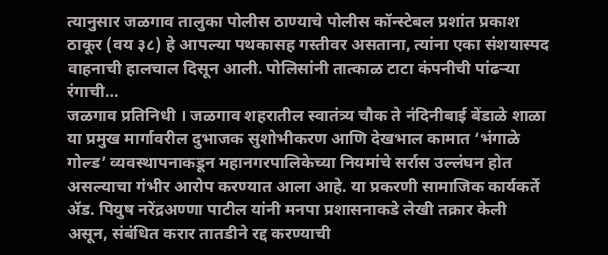त्यानुसार जळगाव तालुका पोलीस ठाण्याचे पोलीस कॉन्स्टेबल प्रशांत प्रकाश ठाकूर (वय ३८) हे आपल्या पथकासह गस्तीवर असताना, त्यांना एका संशयास्पद वाहनाची हालचाल दिसून आली. पोलिसांनी तात्काळ टाटा कंपनीची पांढऱ्या रंगाची…
जळगाव प्रतिनिधी । जळगाव शहरातील स्वातंत्र्य चौक ते नंदिनीबाई बेंडाळे शाळा या प्रमुख मार्गावरील दुभाजक सुशोभीकरण आणि देखभाल कामात ‘भंगाळे गोल्ड’ व्यवस्थापनाकडून महानगरपालिकेच्या नियमांचे सर्रास उल्लंघन होत असल्याचा गंभीर आरोप करण्यात आला आहे. या प्रकरणी सामाजिक कार्यकर्ते ॲड. पियुष नरेंद्रअण्णा पाटील यांनी मनपा प्रशासनाकडे लेखी तक्रार केली असून, संबंधित करार तातडीने रद्द करण्याची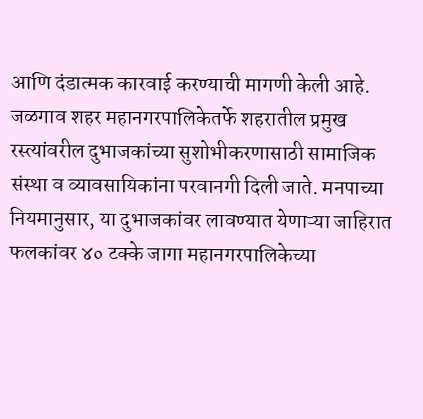आणि दंडात्मक कारवाई करण्याची मागणी केली आहे. जळगाव शहर महानगरपालिकेतर्फे शहरातील प्रमुख रस्त्यांवरील दुभाजकांच्या सुशोभीकरणासाठी सामाजिक संस्था व व्यावसायिकांना परवानगी दिली जाते. मनपाच्या नियमानुसार, या दुभाजकांवर लावण्यात येणाऱ्या जाहिरात फलकांवर ४० टक्के जागा महानगरपालिकेच्या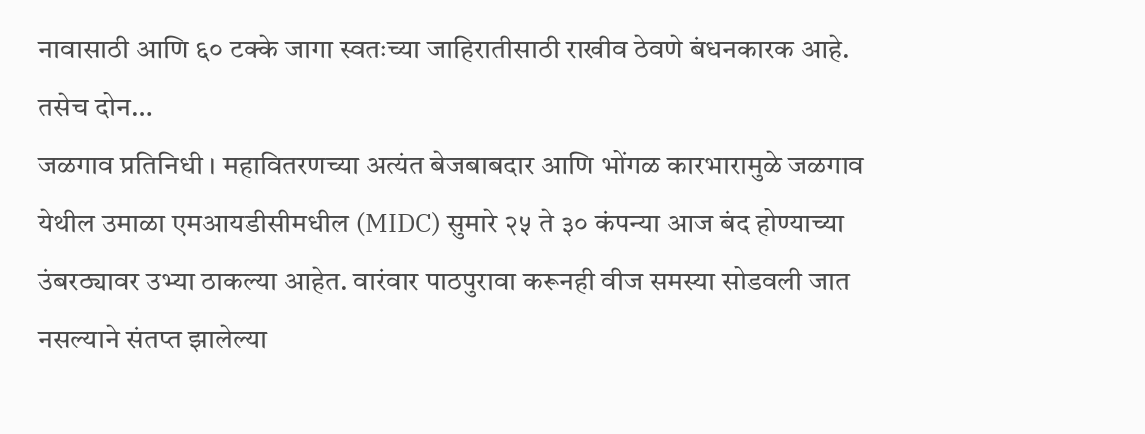नावासाठी आणि ६० टक्के जागा स्वतःच्या जाहिरातीसाठी राखीव ठेवणे बंधनकारक आहे. तसेच दोन…
जळगाव प्रतिनिधी । महावितरणच्या अत्यंत बेजबाबदार आणि भोंगळ कारभारामुळे जळगाव येथील उमाळा एमआयडीसीमधील (MIDC) सुमारे २५ ते ३० कंपन्या आज बंद होण्याच्या उंबरठ्यावर उभ्या ठाकल्या आहेत. वारंवार पाठपुरावा करूनही वीज समस्या सोडवली जात नसल्याने संतप्त झालेल्या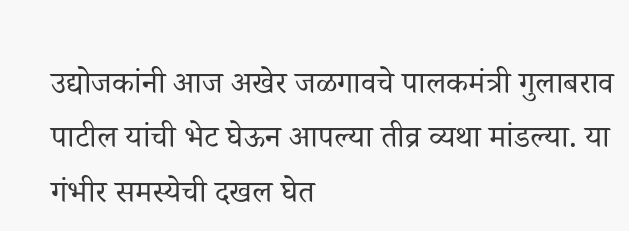उद्योजकांनी आज अखेर जळगावचे पालकमंत्री गुलाबराव पाटील यांची भेट घेऊन आपल्या तीव्र व्यथा मांडल्या. या गंभीर समस्येची दखल घेत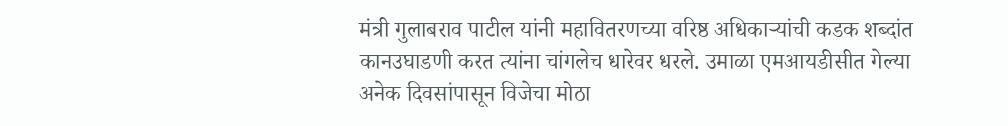मंत्री गुलाबराव पाटील यांनी महावितरणच्या वरिष्ठ अधिकाऱ्यांची कडक शब्दांत कानउघाडणी करत त्यांना चांगलेच धारेवर धरले. उमाळा एमआयडीसीत गेल्या अनेक दिवसांपासून विजेचा मोठा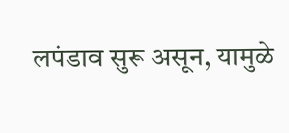लपंडाव सुरू असून, यामुळे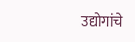उद्योगांचे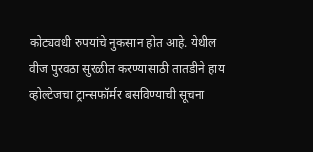कोट्यवधी रुपयांचे नुकसान होत आहे. येथील वीज पुरवठा सुरळीत करण्यासाठी तातडीने हाय व्होल्टेजचा ट्रान्सफॉर्मर बसविण्याची सूचना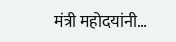मंत्री महोदयांनी…